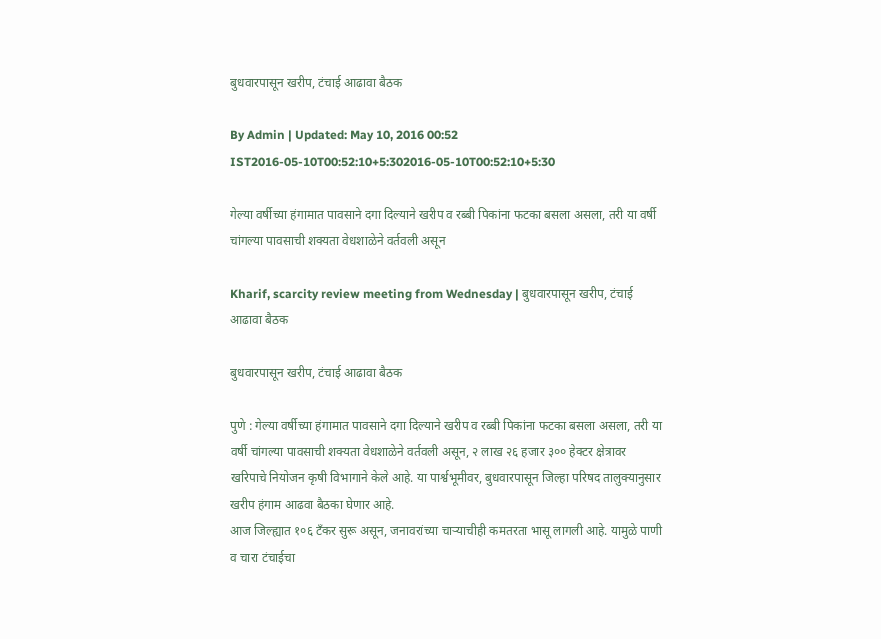बुधवारपासून खरीप, टंचाई आढावा बैठक

By Admin | Updated: May 10, 2016 00:52 IST2016-05-10T00:52:10+5:302016-05-10T00:52:10+5:30

गेल्या वर्षीच्या हंगामात पावसाने दगा दिल्याने खरीप व रब्बी पिकांना फटका बसला असला, तरी या वर्षी चांगल्या पावसाची शक्यता वेधशाळेने वर्तवली असून

Kharif, scarcity review meeting from Wednesday | बुधवारपासून खरीप, टंचाई आढावा बैठक

बुधवारपासून खरीप, टंचाई आढावा बैठक

पुणे : गेल्या वर्षीच्या हंगामात पावसाने दगा दिल्याने खरीप व रब्बी पिकांना फटका बसला असला, तरी या वर्षी चांगल्या पावसाची शक्यता वेधशाळेने वर्तवली असून, २ लाख २६ हजार ३०० हेक्टर क्षेत्रावर खरिपाचे नियोजन कृषी विभागाने केले आहे. या पार्श्वभूमीवर, बुधवारपासून जिल्हा परिषद तालुक्यानुसार खरीप हंगाम आढवा बैठका घेणार आहे.
आज जिल्ह्यात १०६ टँकर सुरू असून, जनावरांच्या चाऱ्याचीही कमतरता भासू लागली आहे. यामुळे पाणी व चारा टंचाईचा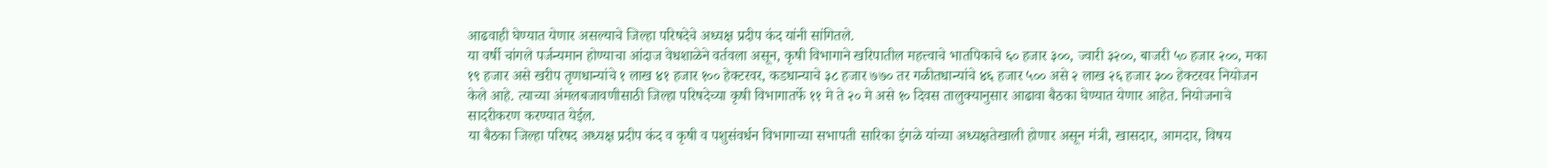आढवाही घेण्यात येणार असल्याचे जिल्हा परिषदेचे अध्यक्ष प्रदीप कंद यांनी सांगितले.
या वर्षी चांगले पर्जन्यमान होण्याचा आंदाज वेधशाळेने वर्तवला असून, कृषी विभागाने खरिपातील महत्त्वाचे भातपिकाचे ६० हजार ३००, ज्वारी ३२००, बाजरी ५० हजार २००, मका १९ हजार असे खरीप तृणधान्यांचे १ लाख ४१ हजार १०० हेक्टरवर, कडधान्याचे ३८ हजार ७७० तर गळीतधान्यांचे ४६ हजार ५०० असे २ लाख २६ हजार ३०० हेक्टरवर नियोजन केले आहे. त्याच्या अंमलबजावणीसाठी जिल्हा परिषदेच्या कृषी विभागातर्फे ११ मे ते २० मे असे १० दिवस तालुक्यानुसार आढावा बैठका घेण्यात येणार आहेत. नियोजनाचे सादरीकरण करण्यात येईल.
या बैठका जिल्हा परिषद अध्यक्ष प्रदीप कंद व कृषी व पशुसंवर्धन विभागाच्या सभापती सारिका इंगळे यांच्या अध्यक्षतेखाली होणार असून मंत्री, खासदार, आमदार, विषय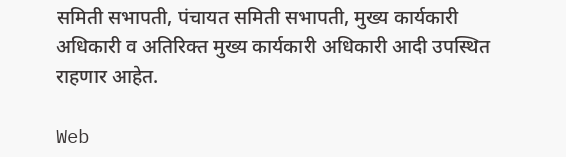समिती सभापती, पंचायत समिती सभापती, मुख्य कार्यकारी अधिकारी व अतिरिक्त मुख्य कार्यकारी अधिकारी आदी उपस्थित राहणार आहेत.

Web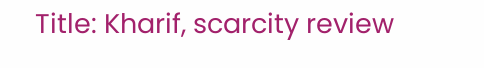Title: Kharif, scarcity review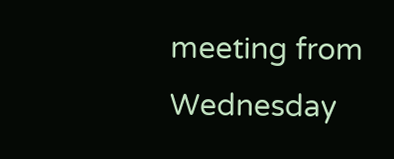meeting from Wednesday